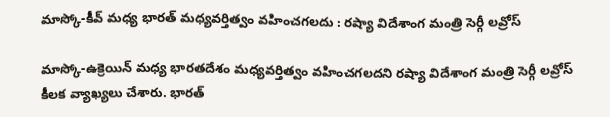మాస్కో-కీవ్ మధ్య భారత్ మధ్యవర్తిత్వం వహించగలదు : రష్యా విదేశాంగ మంత్రి సెర్గీ లవ్రోస్

మాస్కో-ఉక్రెయిన్ మధ్య భారతదేశం మధ్యవర్తిత్వం వహించగలదని రష్యా విదేశాంగ మంత్రి సెర్గీ లవ్రోస్ కీలక వ్యాఖ్యలు చేశారు. భారత్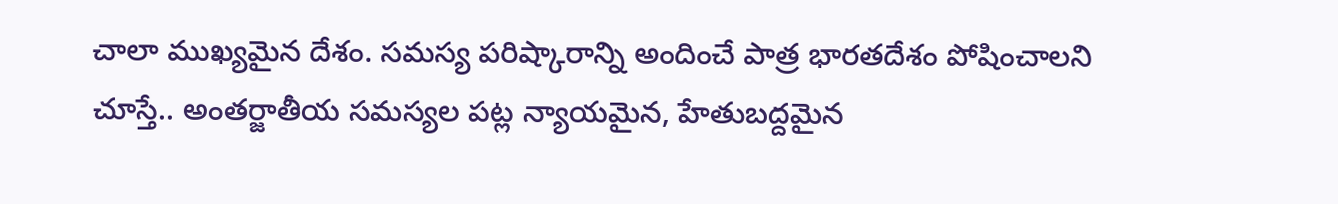చాలా ముఖ్యమైన దేశం. సమస్య పరిష్కారాన్ని అందించే పాత్ర భారతదేశం పోషించాలని చూస్తే.. అంతర్జాతీయ సమస్యల పట్ల న్యాయమైన, హేతుబద్దమైన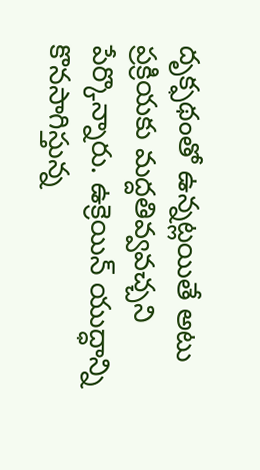దృక్ఫథంతో ఉన్నట్లయితే అటు ప్రక్రియకు మద్దతివ్వవచ్చని పేర్కొన్నారు. ఉక్రెయిన్ యుద్ధాన్ని కొనసాగిస్తున్న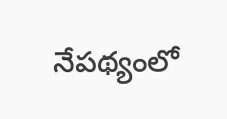నేపథ్యంలో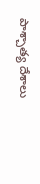పాశ్చాత్య దేశాలు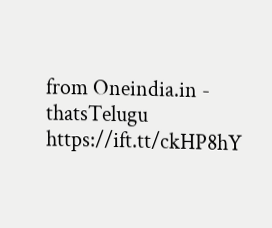from Oneindia.in - thatsTelugu https://ift.tt/ckHP8hY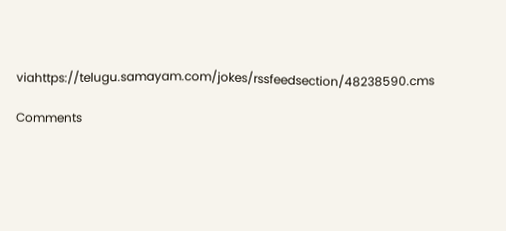viahttps://telugu.samayam.com/jokes/rssfeedsection/48238590.cms

Comments